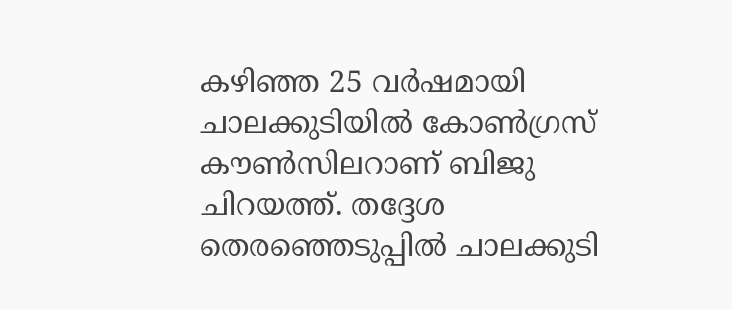കഴിഞ്ഞ 25 വർഷമായി ചാലക്കുടിയിൽ കോൺഗ്രസ് കൗൺസിലറാണ് ബിജു ചിറയത്ത്. തദ്ദേശ തെരഞ്ഞെടുപ്പിൽ ചാലക്കുടി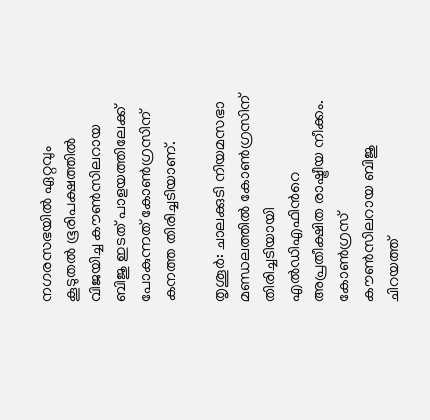നഗരസഭയിൽ ഏറ്റവും കൂടുതൽ ഭൂരിപക്ഷത്തിൽ വിജയിച്ച കൗൺസിലറായ ബിജു ഇടത് പാളയത്തിലേക്ക് പോകുന്നത് കോൺഗ്രസിന് കനത്ത തിരിച്ചടിയാണ്.

തൃശൂർ: ചാലക്കുടി നിയമസഭാ മണ്ഡലത്തിൽ കോൺഗ്രസിന് തിരിച്ചടിയായി എൽഡിഎഫിന്‍റെ അപ്രതീക്ഷിത രാഷ്ട്രീയ നീക്കം. കോൺഗ്രസ് കൗൺസിലറായ ബിജു ചിറയത്ത്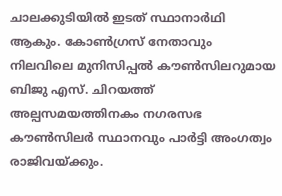ചാലക്കുടിയിൽ ഇടത് സ്ഥാനാർഥി ആകും. കോൺഗ്രസ് നേതാവും നിലവിലെ മുനിസിപ്പൽ കൗൺസിലറുമായ ബിജു എസ്. ചിറയത്ത് അല്പസമയത്തിനകം നഗരസഭ കൗൺസിലർ സ്ഥാനവും പാർട്ടി അംഗത്വം രാജിവയ്ക്കും.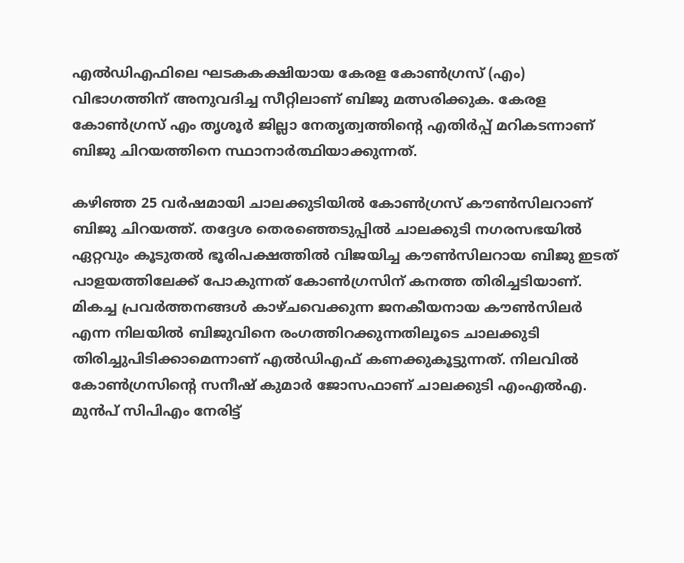എൽഡിഎഫിലെ ഘടകകക്ഷിയായ കേരള കോൺഗ്രസ് (എം) വിഭാഗത്തിന് അനുവദിച്ച സീറ്റിലാണ് ബിജു മത്സരിക്കുക. കേരള കോൺഗ്രസ് എം തൃശൂർ ജില്ലാ നേതൃത്വത്തിന്റെ എതിർപ്പ് മറികടന്നാണ് ബിജു ചിറയത്തിനെ സ്ഥാനാർത്ഥിയാക്കുന്നത്.

കഴിഞ്ഞ 25 വർഷമായി ചാലക്കുടിയിൽ കോൺഗ്രസ് കൗൺസിലറാണ് ബിജു ചിറയത്ത്. തദ്ദേശ തെരഞ്ഞെടുപ്പിൽ ചാലക്കുടി നഗരസഭയിൽ ഏറ്റവും കൂടുതൽ ഭൂരിപക്ഷത്തിൽ വിജയിച്ച കൗൺസിലറായ ബിജു ഇടത് പാളയത്തിലേക്ക് പോകുന്നത് കോൺഗ്രസിന് കനത്ത തിരിച്ചടിയാണ്. മികച്ച പ്രവർത്തനങ്ങൾ കാഴ്ചവെക്കുന്ന ജനകീയനായ കൗൺസിലർ എന്ന നിലയിൽ ബിജുവിനെ രംഗത്തിറക്കുന്നതിലൂടെ ചാലക്കുടി തിരിച്ചുപിടിക്കാമെന്നാണ് എൽഡിഎഫ് കണക്കുകൂട്ടുന്നത്. നിലവിൽ കോൺഗ്രസിന്റെ സനീഷ് കുമാർ ജോസഫാണ് ചാലക്കുടി എംഎൽഎ. മുൻപ് സിപിഎം നേരിട്ട്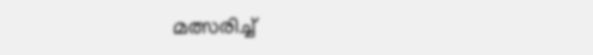മത്സരിച്ച്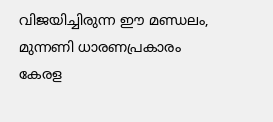വിജയിച്ചിരുന്ന ഈ മണ്ഡലം, മുന്നണി ധാരണപ്രകാരം കേരള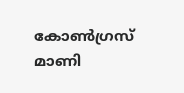കോൺഗ്രസ് മാണി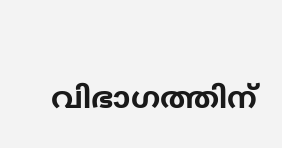വിഭാഗത്തിന്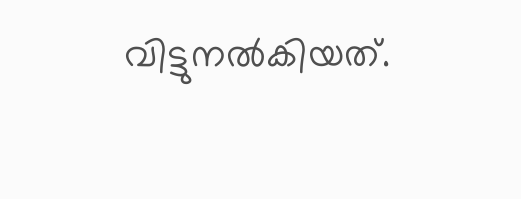വിട്ടുനൽകിയത്.